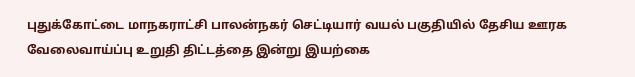புதுக்கோட்டை மாநகராட்சி பாலன்நகர் செட்டியார் வயல் பகுதியில் தேசிய ஊரக வேலைவாய்ப்பு உறுதி திட்டத்தை இன்று இயற்கை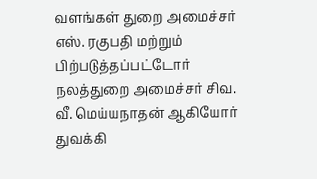வளங்கள் துறை அமைச்சர் எஸ். ரகுபதி மற்றும் பிற்படுத்தப்பட்டோர் நலத்துறை அமைச்சர் சிவ. வீ. மெய்யநாதன் ஆகியோர் துவக்கி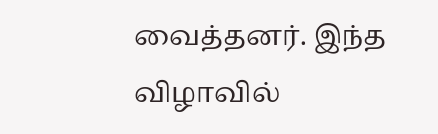வைத்தனர். இந்த விழாவில்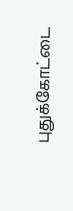புதுக்கோட்டை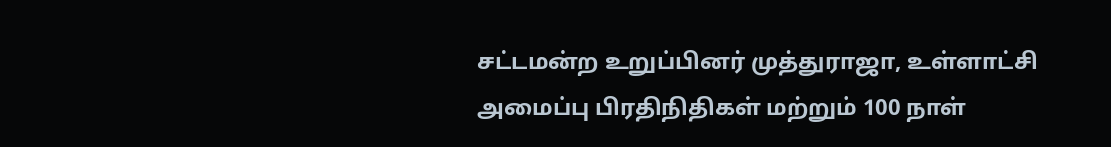சட்டமன்ற உறுப்பினர் முத்துராஜா, உள்ளாட்சி அமைப்பு பிரதிநிதிகள் மற்றும் 100 நாள்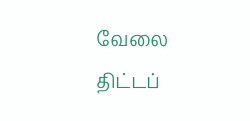வேலை திட்டப்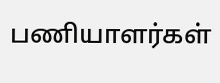பணியாளர்கள்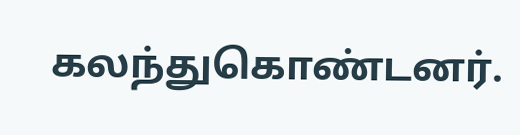கலந்துகொண்டனர்.